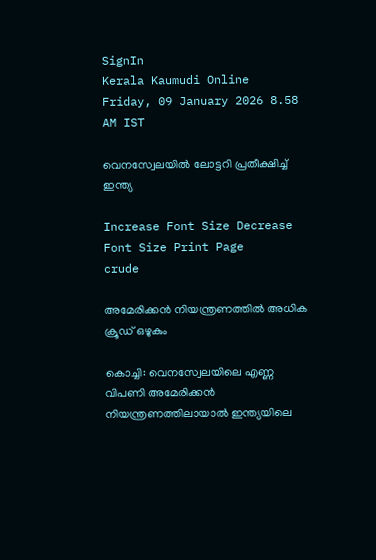SignIn
Kerala Kaumudi Online
Friday, 09 January 2026 8.58 AM IST

വെനസ്വേലയിൽ ലോട്ടറി പ്രതീക്ഷിച്ച് ഇന്ത്യ

Increase Font Size Decrease Font Size Print Page
crude

അമേരിക്കൻ നിയന്ത്രണത്തിൽ അധിക ക്രൂഡ് ഒഴുകും

കൊച്ചി: വെനസ്വേലയിലെ എണ്ണ വിപണി അമേരിക്കൻ നിയന്ത്രണത്തിലായാൽ ഇന്ത്യയിലെ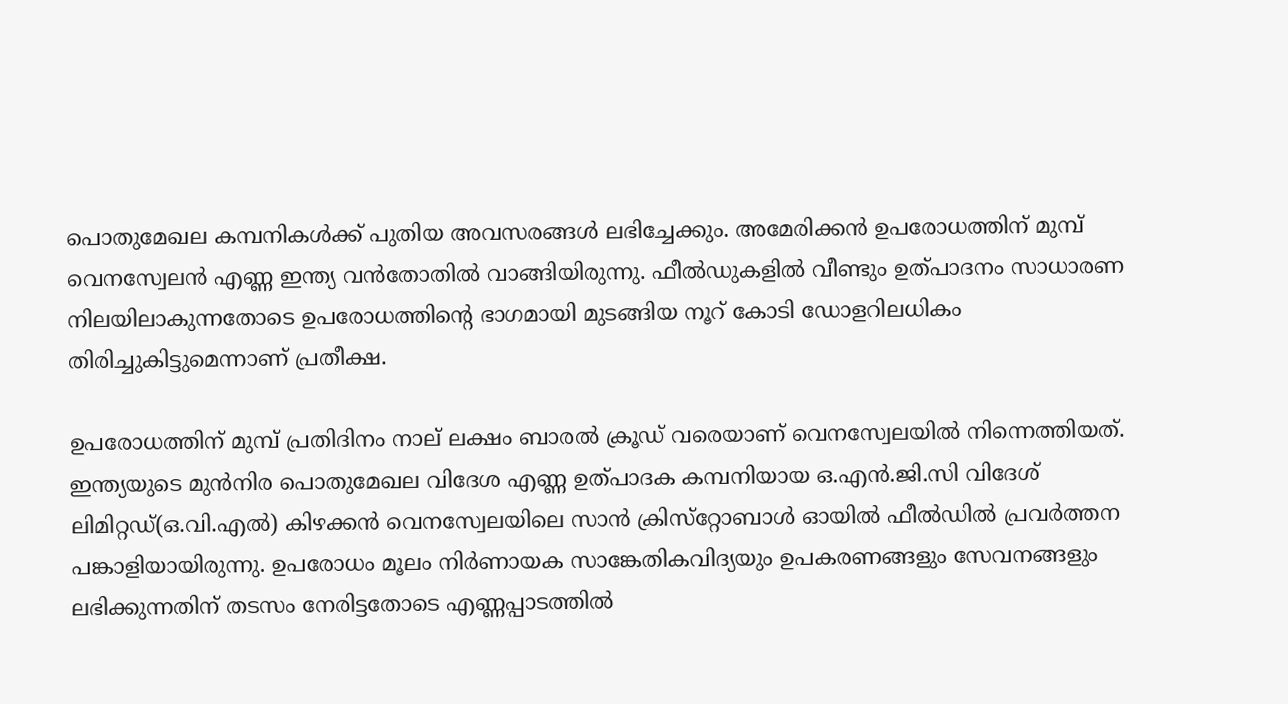പൊതുമേഖല കമ്പനികൾക്ക് പുതിയ അവസരങ്ങൾ ലഭിച്ചേക്കും. അമേരിക്കൻ ഉപരോധത്തിന് മുമ്പ് വെനസ്വേലൻ എണ്ണ ഇന്ത്യ വൻതോതിൽ വാങ്ങിയിരുന്നു. ഫീൽഡുകളിൽ വീണ്ടും ഉത്പാദനം സാധാരണ നിലയിലാകുന്നതോടെ ഉപരോധത്തിന്റെ ഭാഗമായി മുടങ്ങിയ നൂറ് കോടി ഡോളറിലധികം തിരിച്ചുകിട്ടുമെന്നാണ് പ്രതീക്ഷ.

ഉപരോധത്തിന് മുമ്പ് പ്രതിദിനം നാല് ലക്ഷം ബാരൽ ക്രൂഡ് വരെയാണ് വെനസ്വേലയിൽ നിന്നെത്തിയത്. ഇന്ത്യയുടെ മുൻനിര പൊതുമേഖല വിദേശ എണ്ണ ഉത്പാദക കമ്പനിയായ ഒ.എൻ.ജി.സി വിദേശ് ലിമിറ്റഡ്(ഒ.വി.എൽ) കിഴക്കൻ വെനസ്വേലയിലെ സാൻ ക്രിസ്‌റ്റോബാൾ ഓയിൽ ഫീൽഡിൽ പ്രവർത്തന പങ്കാളിയായിരുന്നു. ഉപരോധം മൂലം നിർണായക സാങ്കേതികവിദ്യയും ഉപകരണങ്ങളും സേവനങ്ങളും ലഭിക്കുന്നതിന് തടസം നേരിട്ടതോടെ എണ്ണപ്പാടത്തിൽ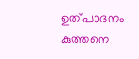ഉത്പാദനം കുത്തനെ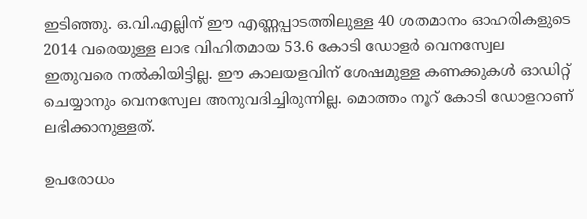ഇടിഞ്ഞു. ഒ.വി.എല്ലിന് ഈ എണ്ണപ്പാടത്തിലുള്ള 40 ശതമാനം ഓഹരികളുടെ 2014 വരെയുള്ള ലാഭ വിഹിതമായ 53.6 കോടി ഡോളർ വെനസ്വേല ഇതുവരെ നൽകിയിട്ടില്ല. ഈ കാലയളവിന് ശേഷമുള്ള കണക്കുകൾ ഓഡിറ്റ് ചെയ്യാനും വെനസ്വേല അനുവദിച്ചിരുന്നില്ല. മൊത്തം നൂറ് കോടി ഡോളറാണ് ലഭിക്കാനുള്ളത്.

ഉപരോധം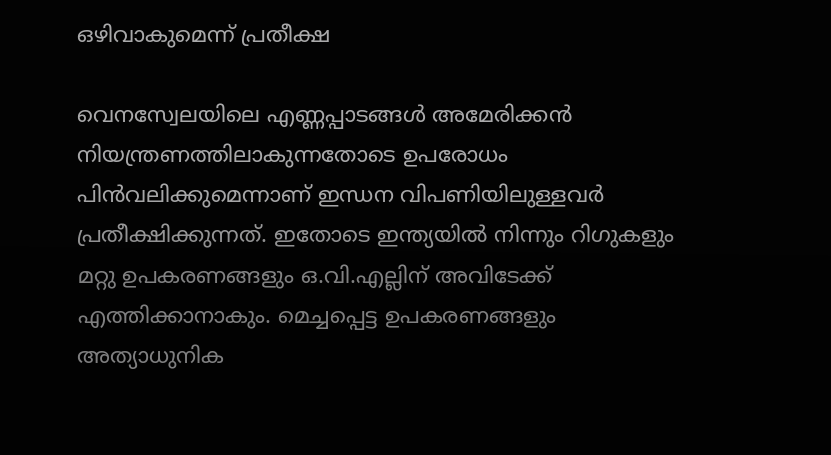ഒഴിവാകുമെന്ന് പ്രതീക്ഷ

വെനസ്വേലയിലെ എണ്ണപ്പാടങ്ങൾ അമേരിക്കൻ നിയന്ത്രണത്തിലാകുന്നതോടെ ഉപരോധം പിൻവലിക്കുമെന്നാണ് ഇന്ധന വിപണിയിലുള്ളവർ പ്രതീക്ഷിക്കുന്നത്. ഇതോടെ ഇന്ത്യയിൽ നിന്നും റിഗുകളും മറ്റു ഉപകരണങ്ങളും ഒ.വി.എല്ലിന് അവിടേക്ക് എത്തിക്കാനാകും. മെച്ചപ്പെട്ട ഉപകരണങ്ങളും അത്യാധുനിക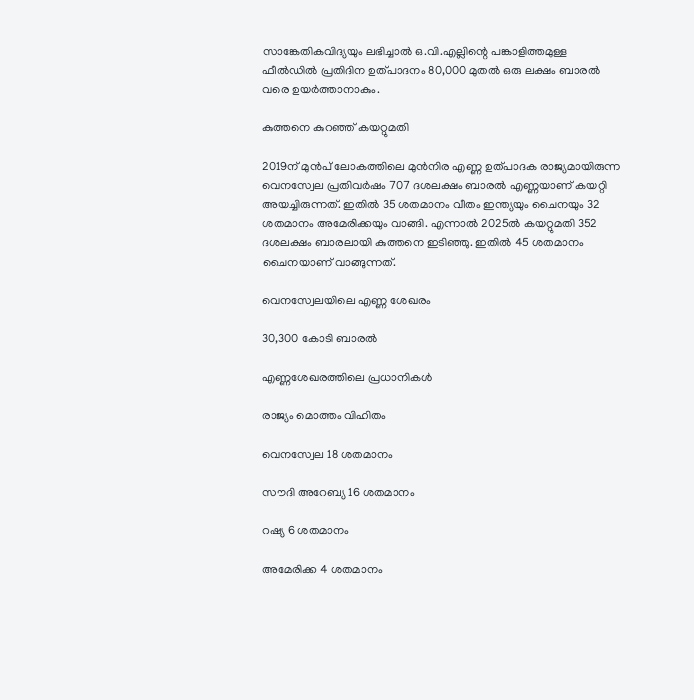സാങ്കേതികവിദ്യയും ലഭിച്ചാൽ ഒ.വി.എല്ലിന്റെ പങ്കാളിത്തമുള്ള ഫീൽഡിൽ പ്രതിദിന ഉത്പാദനം 80,000 മുതൽ ഒരു ലക്ഷം ബാരൽ വരെ ഉയർത്താനാകും.

കുത്തനെ കുറഞ്ഞ് കയറ്റുമതി

2019ന് മുൻപ് ലോകത്തിലെ മുൻനിര എണ്ണ ഉത്പാദക രാജ്യമായിരുന്ന വെനസ്വേല പ്രതിവർഷം 707 ദശലക്ഷം ബാരൽ എണ്ണയാണ് കയറ്റി അയച്ചിരുന്നത്. ഇതിൽ 35 ശതമാനം വീതം ഇന്ത്യയും ചൈനയും 32 ശതമാനം അമേരിക്കയും വാങ്ങി. എന്നാൽ 2025ൽ കയറ്റുമതി 352 ദശലക്ഷം ബാരലായി കുത്തനെ ഇടിഞ്ഞു. ഇതിൽ 45 ശതമാനം ചൈനയാണ് വാങ്ങുന്നത്.

വെനസ്വേലയിലെ എണ്ണ ശേഖരം

30,300 കോടി ബാരൽ

എണ്ണശേഖരത്തിലെ പ്രധാനികൾ

രാജ്യം മൊത്തം വിഹിതം

വെനസ്വേല 18 ശതമാനം

സൗദി അറേബ്യ 16 ശതമാനം

റഷ്യ 6 ശതമാനം

അമേരിക്ക 4 ശതമാനം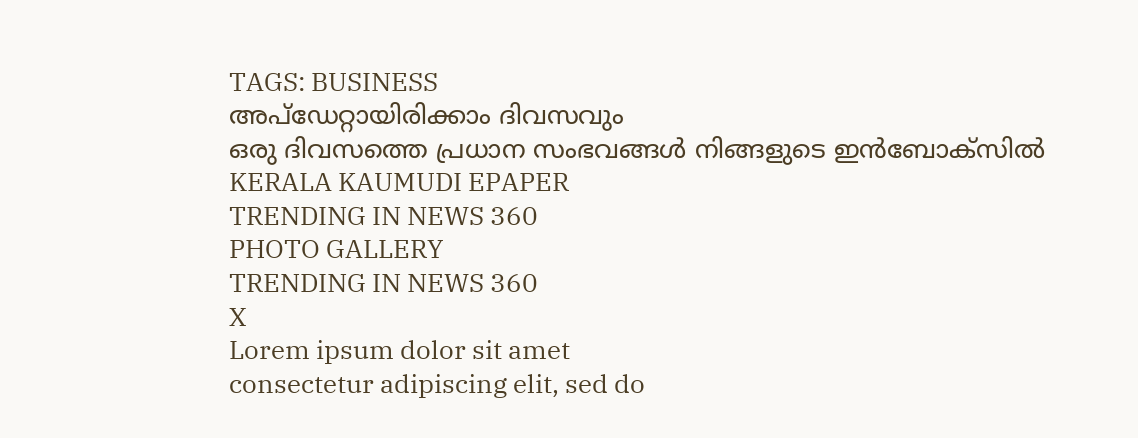TAGS: BUSINESS
അപ്ഡേറ്റായിരിക്കാം ദിവസവും
ഒരു ദിവസത്തെ പ്രധാന സംഭവങ്ങൾ നിങ്ങളുടെ ഇൻബോക്സിൽ
KERALA KAUMUDI EPAPER
TRENDING IN NEWS 360
PHOTO GALLERY
TRENDING IN NEWS 360
X
Lorem ipsum dolor sit amet
consectetur adipiscing elit, sed do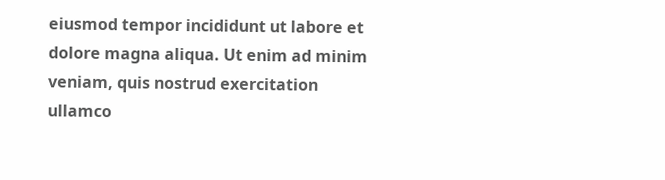eiusmod tempor incididunt ut labore et dolore magna aliqua. Ut enim ad minim veniam, quis nostrud exercitation ullamco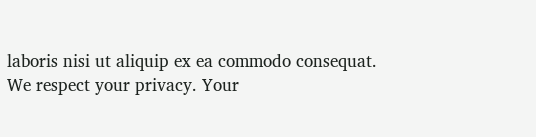laboris nisi ut aliquip ex ea commodo consequat.
We respect your privacy. Your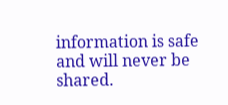information is safe and will never be shared.